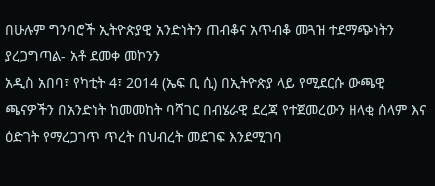በሁሉም ግንባሮች ኢትዮጵያዊ አንድነትን ጠብቆና አጥብቆ መጓዝ ተደማጭነትን ያረጋግጣል- አቶ ደመቀ መኮንን
አዲስ አበባ፣ የካቲት 4፣ 2014 (ኤፍ ቢ ሲ) በኢትዮጵያ ላይ የሚደርሱ ውጫዊ ጫናዎችን በአንድነት ከመመከት ባሻገር በብሄራዊ ደረጃ የተጀመረውን ዘላቂ ሰላም እና ዕድገት የማረጋገጥ ጥረት በህብረት መደገፍ እንደሚገባ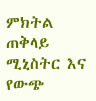ምክትል ጠቅላይ ሚኒስትር እና የውጭ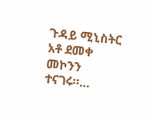ጉዳይ ሚኒስትር አቶ ደመቀ መኮንን ተናገሩ።…